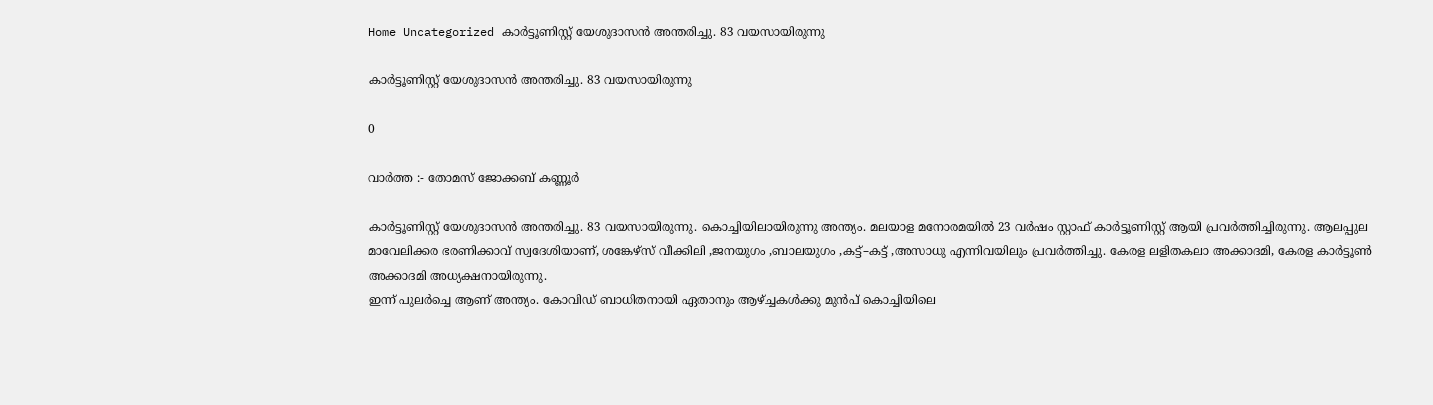Home Uncategorized കാർട്ടൂണിസ്റ്റ് യേശുദാസൻ അന്തരിച്ചു. 83 വയസായിരുന്നു

കാർട്ടൂണിസ്റ്റ് യേശുദാസൻ അന്തരിച്ചു. 83 വയസായിരുന്നു

0

വാർത്ത :- തോമസ് ജോക്കബ് കണ്ണൂർ

കാര്‍ട്ടൂണിസ്റ്റ് യേശുദാസന്‍ അന്തരിച്ചു. 83 വയസായിരുന്നു. കൊച്ചിയിലായിരുന്നു അന്ത്യം. മലയാള മനോരമയില്‍ 23 വര്‍ഷം സ്റ്റാഫ് കാര്‍ട്ടൂണിസ്റ്റ് ആയി പ്രവര്‍ത്തിച്ചിരുന്നു. ആലപ്പുല മാവേലിക്കര ഭരണിക്കാവ് സ്വദേശിയാണ്, ശങ്കേഴ്സ് വീക്കിലി ,ജനയുഗം ,ബാലയുഗം ,കട്ട്–കട്ട് ,അസാധു എന്നിവയിലും പ്രവര്‍ത്തിച്ചു. കേരള ലളിതകലാ അക്കാദമി, കേരള കാർട്ടൂൺ അക്കാദമി അധ്യക്ഷനായിരുന്നു.
ഇന്ന് പുലർച്ചെ ആണ് അന്ത്യം. കോവിഡ് ബാധിതനായി ഏതാനും ആഴ്ച്ചകൾക്കു മുൻപ് കൊച്ചിയിലെ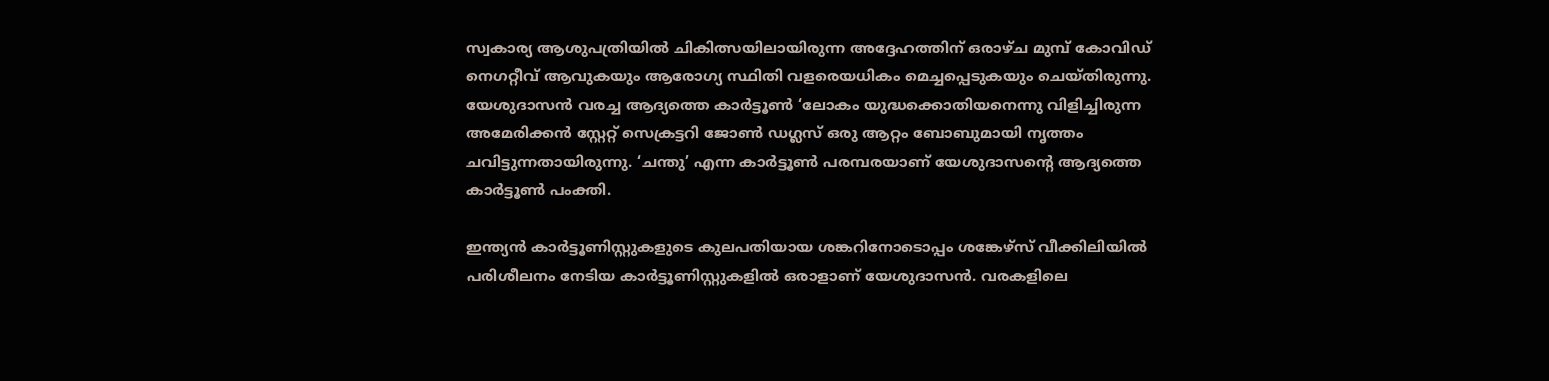സ്വകാര്യ ആശുപത്രിയിൽ ചികിത്സയിലായിരുന്ന അദ്ദേഹത്തിന് ഒരാഴ്ച മുമ്പ് കോവിഡ് നെഗറ്റീവ് ആവുകയും ആരോഗ്യ സ്ഥിതി വളരെയധികം മെച്ചപ്പെടുകയും ചെയ്തിരുന്നു.
യേശുദാസന്‍ വരച്ച ആദ്യത്തെ കാര്‍ട്ടൂണ്‍ ‘ലോകം യുദ്ധക്കൊതിയനെന്നു വിളിച്ചിരുന്ന അമേരിക്കന്‍ സ്റ്റേറ്റ് സെക്രട്ടറി ജോണ്‍ ഡഗ്ലസ് ഒരു ആറ്റം ബോബുമായി നൃത്തം ചവിട്ടുന്നതായിരുന്നു. ‘ചന്തു’ എന്ന കാര്‍ട്ടൂണ്‍ പരമ്പരയാണ് യേശുദാസന്റെ ആദ്യത്തെ കാര്‍ട്ടൂണ്‍ പംക്തി.

ഇന്ത്യന്‍ കാര്‍ട്ടൂണിസ്റ്റുകളുടെ കുലപതിയായ ശങ്കറിനോടൊപ്പം ശങ്കേഴ്‌സ് വീക്കിലിയില്‍ പരിശീലനം നേടിയ കാര്‍ട്ടൂണിസ്റ്റുകളില്‍ ഒരാളാണ് യേശുദാസന്‍. വരകളിലെ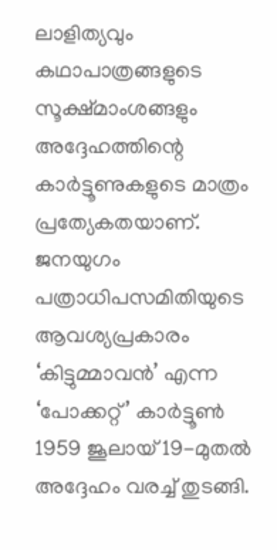ലാളിത്യവും കഥാപാത്രങ്ങളുടെ സൂക്ഷ്മാംശങ്ങളും അദ്ദേഹത്തിന്റെ കാര്‍ട്ടൂണുകളുടെ മാത്രം പ്രത്യേകതയാണ്.
ജനയുഗം പത്രാധിപസമിതിയുടെ ആവശ്യപ്രകാരം ‘കിട്ടുമ്മാവന്‍’ എന്ന ‘പോക്കറ്റ്’ കാര്‍ട്ടൂണ്‍ 1959 ജൂലായ് 19-മുതല്‍ അദ്ദേഹം വരച്ച് തുടങ്ങി.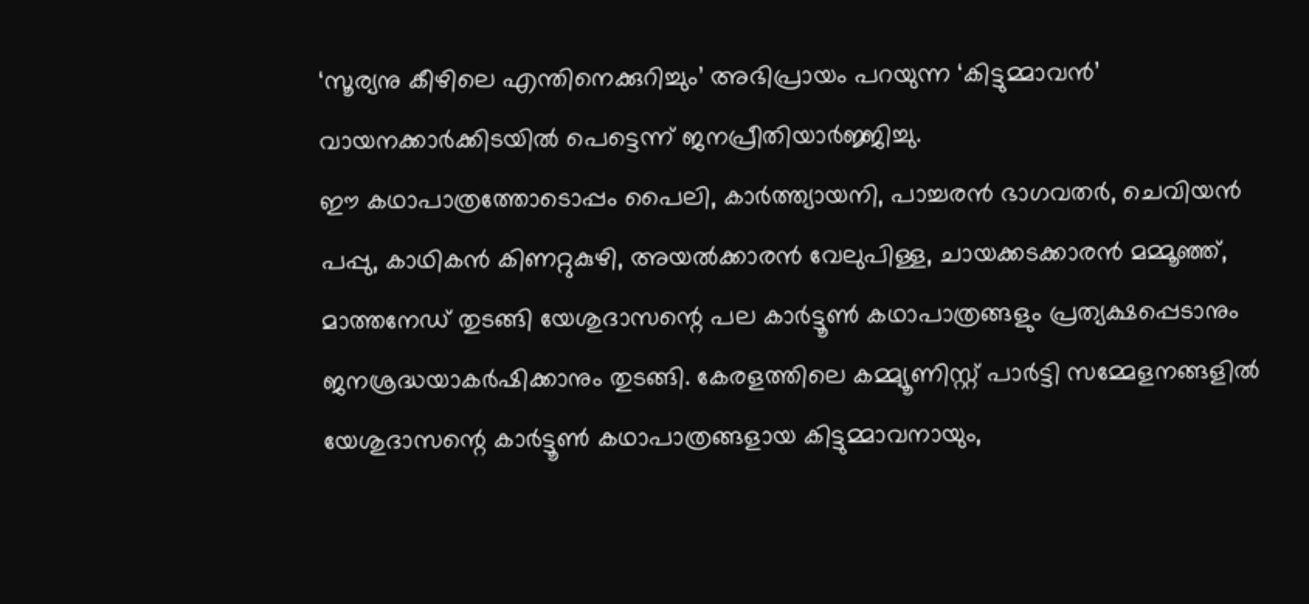‘സൂര്യനു കീഴിലെ എന്തിനെക്കുറിച്ചും’ അഭിപ്രായം പറയുന്ന ‘കിട്ടുമ്മാവന്‍’ വായനക്കാര്‍ക്കിടയില്‍ പെട്ടെന്ന് ജനപ്രീതിയാര്‍ജ്ജിച്ചു.
ഈ കഥാപാത്രത്തോടൊപ്പം പൈലി, കാര്‍ത്ത്യായനി, പാച്ചരന്‍ ഭാഗവതര്‍, ചെവിയന്‍ പപ്പു, കാഥികന്‍ കിണറ്റുകുഴി, അയല്‍ക്കാരന്‍ വേലുപിള്ള, ചായക്കടക്കാരന്‍ മമ്മൂഞ്ഞ്, മാത്തനേഡ് തുടങ്ങി യേശുദാസന്റെ പല കാര്‍ട്ടൂണ്‍ കഥാപാത്രങ്ങളും പ്രത്യക്ഷപ്പെടാനും ജനശ്രദ്ധയാകര്‍ഷിക്കാനും തുടങ്ങി. കേരളത്തിലെ കമ്മ്യൂണിസ്റ്റ് പാര്‍ട്ടി സമ്മേളനങ്ങളില്‍ യേശുദാസന്റെ കാര്‍ട്ടൂണ്‍ കഥാപാത്രങ്ങളായ കിട്ടുമ്മാവനായും,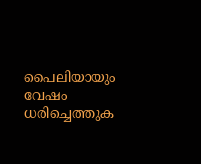പൈലിയായും വേഷം ധരിച്ചെത്തുക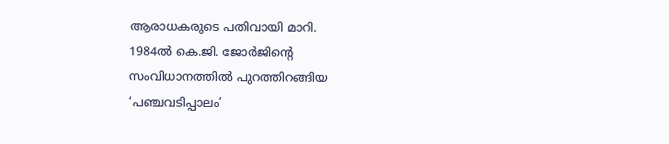ആരാധകരുടെ പതിവായി മാറി.
1984ല്‍ കെ.ജി. ജോര്‍ജിന്റെ സംവിധാനത്തില്‍ പുറത്തിറങ്ങിയ ‘പഞ്ചവടിപ്പാലം’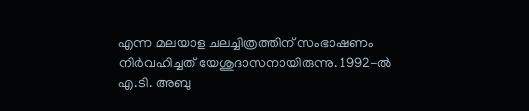എന്ന മലയാള ചലച്ചിത്രത്തിന് സംഭാഷണം നിര്‍വഹിച്ചത് യേശുദാസനായിരുന്നു. 1992-ല്‍ എ.ടി. അബു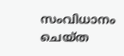സംവിധാനം ചെയ്ത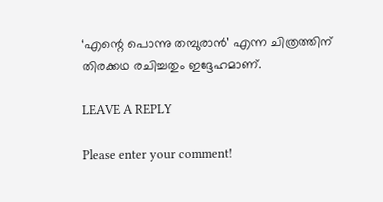‘എന്റെ പൊന്നു തമ്പുരാന്‍’ എന്ന ചിത്രത്തിന് തിരക്കഥ രചിച്ചതും ഇദ്ദേഹമാണ്.

LEAVE A REPLY

Please enter your comment!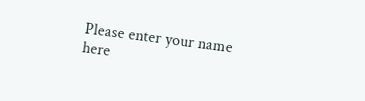Please enter your name here